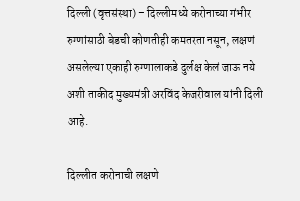दिल्ली (वृत्तसंस्था) – दिल्लीमध्ये करोनाच्या गंभीर रुग्णांसाठी बेडची कोणतीही कमतरता नसून, लक्षणं असलेल्या एकाही रुग्णालाकडे दुर्लक्ष केलं जाऊ नये अशी ताकीद मुख्यमंत्री अरविंद केजरीवाल यांनी दिली आहे.

दिल्लीत करोनाची लक्षणे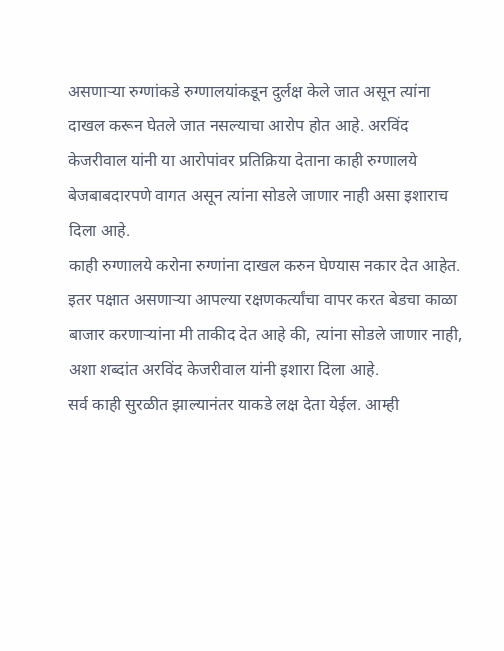असणाऱ्या रुग्णांकडे रुग्णालयांकडून दुर्लक्ष केले जात असून त्यांना दाखल करून घेतले जात नसल्याचा आरोप होत आहे. अरविंद केजरीवाल यांनी या आरोपांवर प्रतिक्रिया देताना काही रुग्णालये बेजबाबदारपणे वागत असून त्यांना सोडले जाणार नाही असा इशाराच दिला आहे.
काही रुग्णालये करोना रुग्णांना दाखल करुन घेण्यास नकार देत आहेत. इतर पक्षात असणाऱ्या आपल्या रक्षणकर्त्यांचा वापर करत बेडचा काळा बाजार करणाऱ्यांना मी ताकीद देत आहे की, त्यांना सोडले जाणार नाही, अशा शब्दांत अरविंद केजरीवाल यांनी इशारा दिला आहे.
सर्व काही सुरळीत झाल्यानंतर याकडे लक्ष देता येईल. आम्ही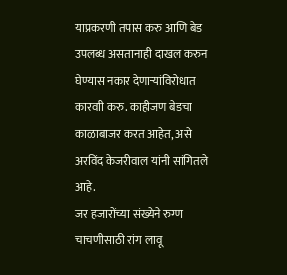याप्रकरणी तपास करु आणि बेड उपलब्ध असतानाही दाखल करुन घेण्यास नकार देणाऱ्यांविरोधात कारवाी करु. काहीजण बेडचा काळाबाजर करत आहेत, असे अरविंद केजरीवाल यांनी सांगितले आहे.
जर हजारोंच्या संख्येने रुग्ण चाचणीसाठी रांग लावू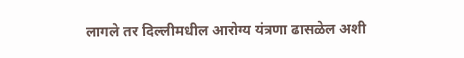लागले तर दिल्लीमधील आरोग्य यंत्रणा ढासळेल अशी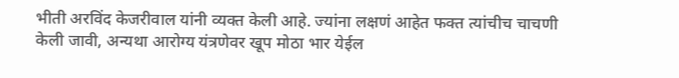भीती अरविंद केजरीवाल यांनी व्यक्त केली आहे. ज्यांना लक्षणं आहेत फक्त त्यांचीच चाचणी केली जावी, अन्यथा आरोग्य यंत्रणेवर खूप मोठा भार येईल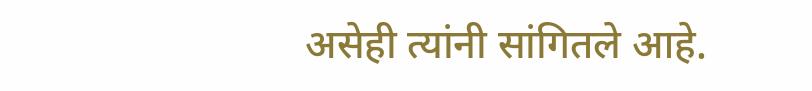असेही त्यांनी सांगितले आहे.